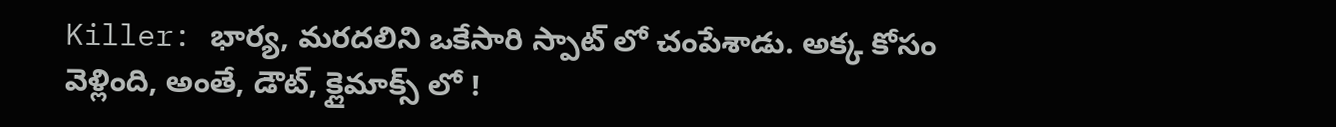Killer: భార్య, మరదలిని ఒకేసారి స్పాట్ లో చంపేశాడు. అక్క కోసం వెళ్లింది, అంతే, డౌట్, క్లైమాక్స్ లో !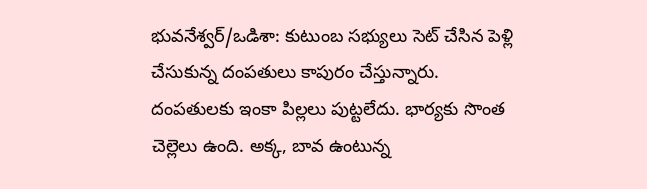భువనేశ్వర్/ఒడిశా: కుటుంబ సభ్యులు సెట్ చేసిన పెళ్లి చేసుకున్న దంపతులు కాపురం చేస్తున్నారు. దంపతులకు ఇంకా పిల్లలు పుట్టలేదు. భార్యకు సొంత చెల్లెలు ఉంది. అక్క, బావ ఉంటున్న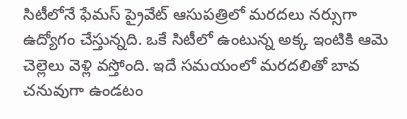సిటీలోనే ఫేమస్ ప్రైవేట్ ఆసుపత్రిలో మరదలు నర్సుగా ఉద్యోగం చేస్తున్నది. ఒకే సిటీలో ఉంటున్న అక్క ఇంటికి ఆమె చెల్లెలు వెళ్లి వస్తోంది. ఇదే సమయంలో మరదలితో బావ చనువుగా ఉండటం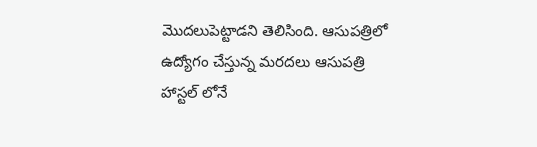మొదలుపెట్టాడని తెలిసింది. ఆసుపత్రిలో ఉద్యోగం చేస్తున్న మరదలు ఆసుపత్రి హాస్టల్ లోనే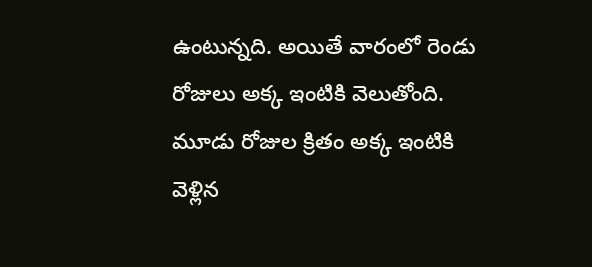ఉంటున్నది. అయితే వారంలో రెండు రోజులు అక్క ఇంటికి వెలుతోంది. మూడు రోజుల క్రితం అక్క ఇంటికి వెళ్లిన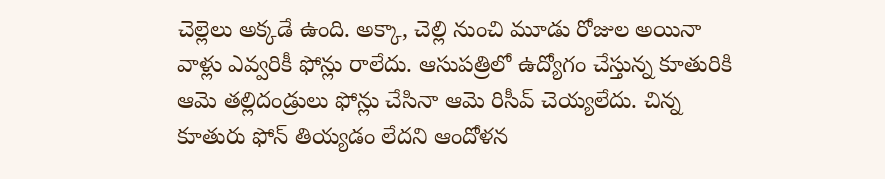చెల్లెలు అక్కడే ఉంది. అక్కా, చెల్లి నుంచి మూడు రోజుల అయినా వాళ్లు ఎవ్వరికీ ఫోన్లు రాలేదు. ఆసుపత్రిలో ఉద్యోగం చేస్తున్న కూతురికి ఆమె తల్లిదండ్రులు ఫోన్లు చేసినా ఆమె రిసీవ్ చెయ్యలేదు. చిన్న కూతురు ఫోన్ తియ్యడం లేదని ఆందోళన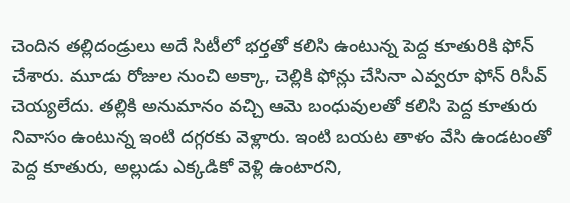చెందిన తల్లిదండ్రులు అదే సిటీలో భర్తతో కలిసి ఉంటున్న పెద్ద కూతురికి ఫోన్ చేశారు. మూడు రోజుల నుంచి అక్కా, చెల్లికి ఫోన్లు చేసినా ఎవ్వరూ ఫోన్ రిసీవ్ చెయ్యలేదు. తల్లికి అనుమానం వచ్చి ఆమె బంధువులతో కలిసి పెద్ద కూతురు నివాసం ఉంటున్న ఇంటి దగ్గరకు వెళ్లారు. ఇంటి బయట తాళం వేసి ఉండటంతో పెద్ద కూతురు, అల్లుడు ఎక్కడికో వెళ్లి ఉంటారని,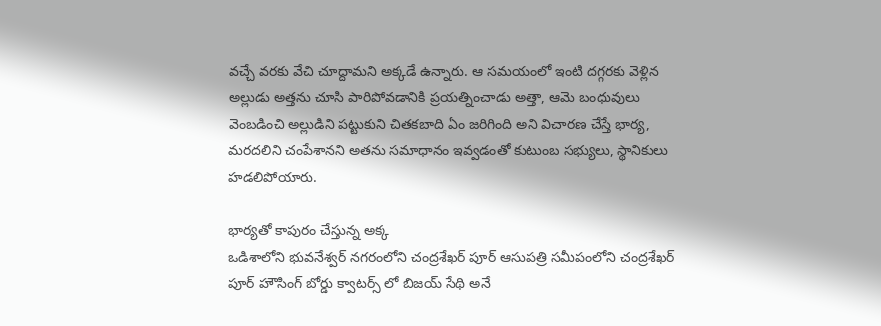వచ్చే వరకు వేచి చూద్దామని అక్కడే ఉన్నారు. ఆ సమయంలో ఇంటి దగ్గరకు వెళ్లిన అల్లుడు అత్తను చూసి పారిపోవడానికి ప్రయత్నించాడు అత్తా, ఆమె బంధువులు వెంబడించి అల్లుడిని పట్టుకుని చితకబాది ఏం జరిగింది అని విచారణ చేస్తే భార్య, మరదలిని చంపేశానని అతను సమాధానం ఇవ్వడంతో కుటుంబ సభ్యులు, స్థానికులు హడలిపోయారు.

భార్యతో కాపురం చేస్తున్న అక్క
ఒడిశాలోని భువనేశ్వర్ నగరంలోని చంద్రశేఖర్ పూర్ ఆసుపత్రి సమీపంలోని చంద్రశేఖర్ పూర్ హౌసింగ్ బోర్డు క్వాటర్స్ లో బిజయ్ సేథి అనే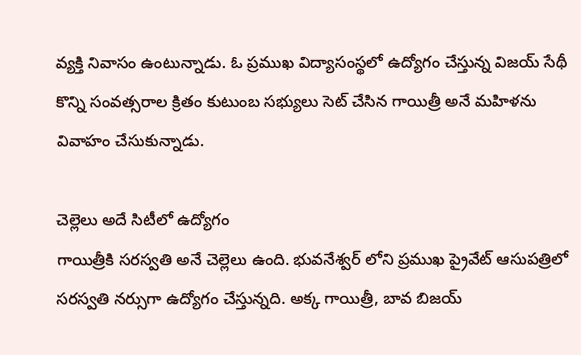వ్యక్తి నివాసం ఉంటున్నాడు. ఓ ప్రముఖ విద్యాసంస్థలో ఉద్యోగం చేస్తున్న విజయ్ సేథీ కొన్ని సంవత్సరాల క్రితం కుటుంబ సభ్యులు సెట్ చేసిన గాయిత్రీ అనే మహిళను వివాహం చేసుకున్నాడు.

చెల్లెలు అదే సిటీలో ఉద్యోగం
గాయిత్రీకి సరస్వతి అనే చెల్లెలు ఉంది. భువనేశ్వర్ లోని ప్రముఖ ప్రైవేట్ ఆసుపత్రిలో సరస్వతి నర్సుగా ఉద్యోగం చేస్తున్నది. అక్క గాయిత్రీ, బావ బిజయ్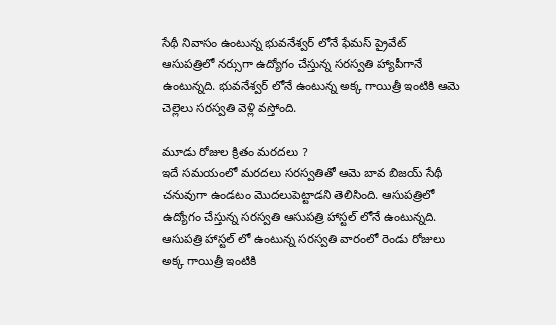సేథీ నివాసం ఉంటున్న భువనేశ్వర్ లోనే ఫేమస్ ప్రైవేట్ ఆసుపత్రిలో నర్సుగా ఉద్యోగం చేస్తున్న సరస్వతి హ్యాపీగానే ఉంటున్నది. భువనేశ్వర్ లోనే ఉంటున్న అక్క గాయిత్రీ ఇంటికి ఆమె చెల్లెలు సరస్వతి వెళ్లి వస్తోంది.

మూడు రోజుల క్రితం మరదలు ?
ఇదే సమయంలో మరదలు సరస్వతితో ఆమె బావ బిజయ్ సేథీ చనువుగా ఉండటం మొదలుపెట్టాడని తెలిసింది. ఆసుపత్రిలో ఉద్యోగం చేస్తున్న సరస్వతి ఆసుపత్రి హాస్టల్ లోనే ఉంటున్నది. ఆసుపత్రి హాస్టల్ లో ఉంటున్న సరస్వతి వారంలో రెండు రోజులు అక్క గాయిత్రీ ఇంటికి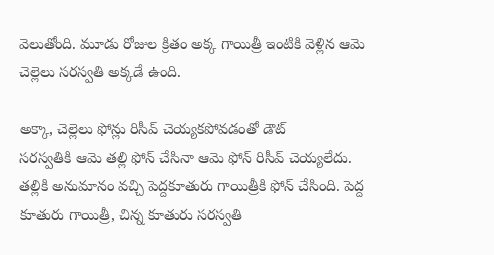వెలుతోంది. మూడు రోజుల క్రితం అక్క గాయిత్రీ ఇంటికి వెళ్లిన ఆమె చెల్లెలు సరస్వతి అక్కడే ఉంది.

అక్కా, చెల్లెలు ఫోన్లు రిసీవ్ చెయ్యకపోవడంతో డౌట్
సరస్వతికి ఆమె తల్లి ఫోన్ చేసినా ఆమె ఫోన్ రిసీవ్ చెయ్యలేదు. తల్లికి అనుమానం వచ్చి పెద్దకూతురు గాయిత్రీకి ఫోన్ చేసింది. పెద్ద కూతురు గాయిత్రీ, చిన్న కూతురు సరస్వతి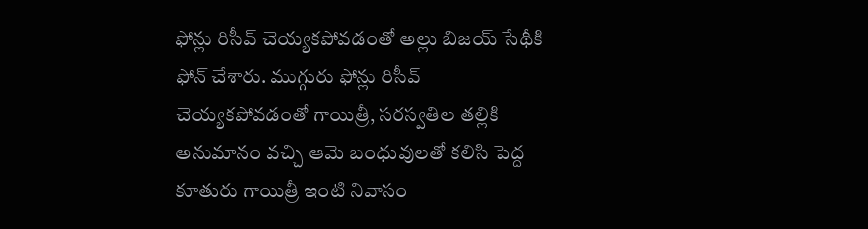ఫోన్లు రిసీవ్ చెయ్యకపోవడంతో అల్లు బిజయ్ సేథీకి ఫోన్ చేశారు. ముగ్గురు ఫోన్లు రిసీవ్ చెయ్యకపోవడంతో గాయిత్రీ, సరస్వతిల తల్లికి అనుమానం వచ్చి ఆమె బంధువులతో కలిసి పెద్ద కూతురు గాయిత్రీ ఇంటి నివాసం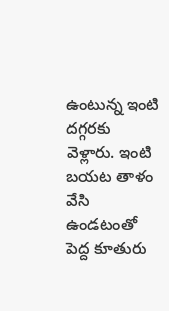ఉంటున్న ఇంటి దగ్గరకు వెళ్లారు. ఇంటి బయట తాళం వేసి ఉండటంతో పెద్ద కూతురు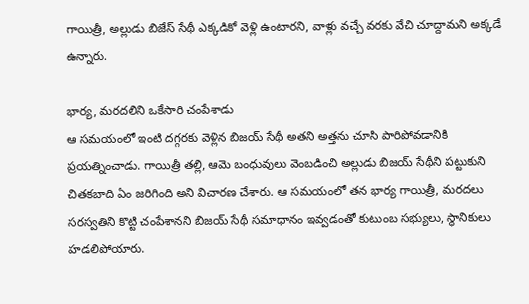గాయిత్రీ, అల్లుడు బిజేస్ సేథీ ఎక్కడికో వెళ్లి ఉంటారని, వాళ్లు వచ్చే వరకు వేచి చూద్దామని అక్కడే ఉన్నారు.

భార్య, మరదలిని ఒకేసారి చంపేశాడు
ఆ సమయంలో ఇంటి దగ్గరకు వెళ్లిన బిజయ్ సేథీ అతని అత్తను చూసి పారిపోవడానికి ప్రయత్నించాడు. గాయిత్రీ తల్లి, ఆమె బంధువులు వెంబడించి అల్లుడు బిజయ్ సేథీని పట్టుకుని చితకబాది ఏం జరిగింది అని విచారణ చేశారు. ఆ సమయంలో తన భార్య గాయిత్రీ, మరదలు సరస్వతిని కొట్టి చంపేశానని బిజయ్ సేథీ సమాధానం ఇవ్వడంతో కుటుంబ సభ్యులు, స్థానికులు హడలిపోయారు.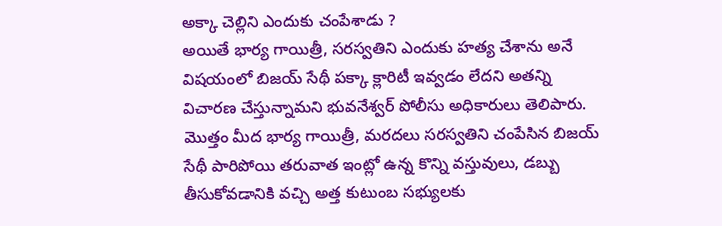అక్కా చెల్లిని ఎందుకు చంపేశాడు ?
అయితే భార్య గాయిత్రీ, సరస్వతిని ఎందుకు హత్య చేశాను అనే విషయంలో బిజయ్ సేథీ పక్కా క్లారిటీ ఇవ్వడం లేదని అతన్ని విచారణ చేస్తున్నామని భువనేశ్వర్ పోలీసు అధికారులు తెలిపారు. మొత్తం మీద భార్య గాయిత్రీ, మరదలు సరస్వతిని చంపేసిన బిజయ్ సేథీ పారిపోయి తరువాత ఇంట్లో ఉన్న కొన్ని వస్తువులు, డబ్బు తీసుకోవడానికి వచ్చి అత్త కుటుంబ సభ్యులకు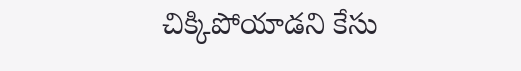చిక్కిపోయాడని కేసు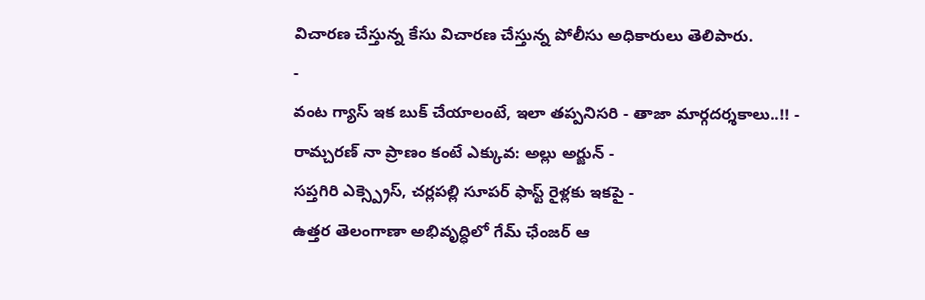విచారణ చేస్తున్న కేసు విచారణ చేస్తున్న పోలీసు అధికారులు తెలిపారు.
-
వంట గ్యాస్ ఇక బుక్ చేయాలంటే, ఇలా తప్పనిసరి - తాజా మార్గదర్శకాలు..!! -
రామ్చరణ్ నా ప్రాణం కంటే ఎక్కువ: అల్లు అర్జున్ -
సప్తగిరి ఎక్స్ప్రెస్, చర్లపల్లి సూపర్ ఫాస్ట్ రైళ్లకు ఇకపై -
ఉత్తర తెలంగాణా అభివృద్ధిలో గేమ్ ఛేంజర్ ఆ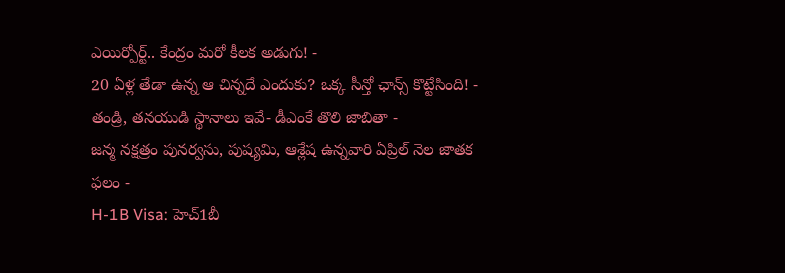ఎయిర్పోర్ట్.. కేంద్రం మరో కీలక అడుగు! -
20 ఏళ్ల తేడా ఉన్న ఆ చిన్నదే ఎందుకు? ఒక్క సీన్తో ఛాన్స్ కొట్టేసింది! -
తండ్రి, తనయుడి స్థానాలు ఇవే- డీఎంకే తొలి జాబితా -
జన్మ నక్షత్రం పునర్వసు, పుష్యమి, ఆశ్లేష ఉన్నవారి ఏప్రిల్ నెల జాతక ఫలం -
H-1B Visa: హెచ్1బీ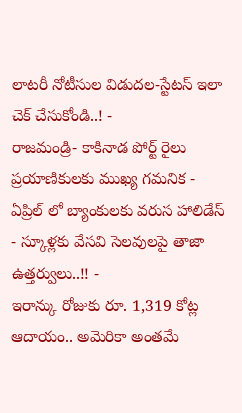లాటరీ నోటీసుల విడుదల-స్టేటస్ ఇలా చెక్ చేసుకోండి..! -
రాజమండ్రి- కాకినాడ పోర్ట్ రైలు ప్రయాణికులకు ముఖ్య గమనిక -
ఏప్రిల్ లో బ్యాంకులకు వరుస హాలిడేస్ - స్కూళ్లకు వేసవి సెలవులపై తాజా ఉత్తర్వులు..!! -
ఇరాన్కు రోజుకు రూ. 1,319 కోట్ల ఆదాయం.. అమెరికా అంతమే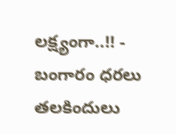లక్ష్యంగా..!! -
బంగారం ధరలు తలకిందులు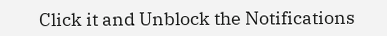Click it and Unblock the Notifications